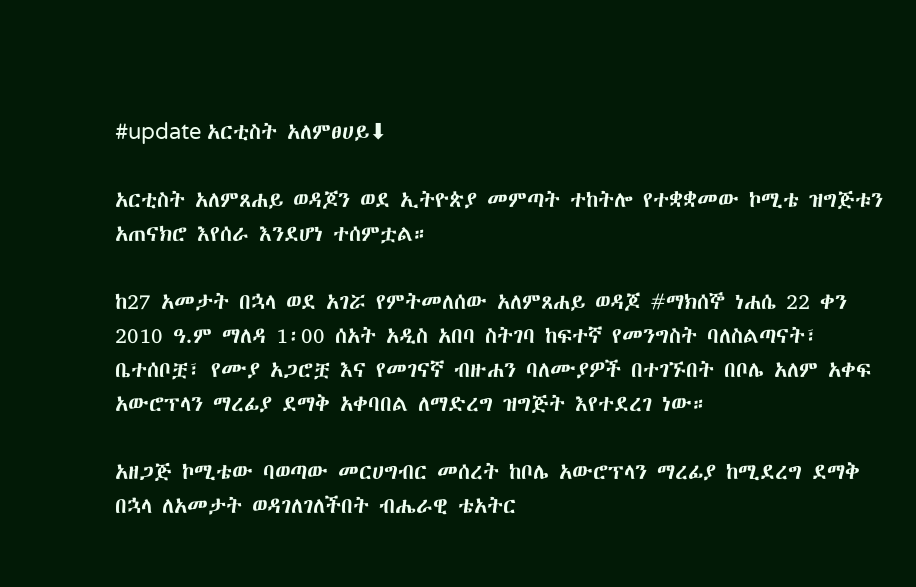#update አርቲስት አለምፀሀይ⬇

አርቲስት አለምጸሐይ ወዳጆን ወደ ኢትዮጵያ መምጣት ተከትሎ የተቋቋመው ኮሚቴ ዝግጅቱን አጠናክሮ እየሰራ እንደሆነ ተሰምቷል።

ከ27 አመታት በኋላ ወደ አገሯ የምትመለሰው አለምጸሐይ ወዳጆ #ማክሰኞ ነሐሴ 22 ቀን 2010 ዓ.ም ማለዳ 1፡00 ሰአት አዲስ አበባ ስትገባ ከፍተኛ የመንግስት ባለስልጣናት፣ ቤተሰቦቿ፣ የሙያ አጋሮቿ እና የመገናኛ ብዙሐን ባለሙያዎች በተገኙበት በቦሌ አለም አቀፍ አውሮፕላን ማረፊያ ደማቅ አቀባበል ለማድረግ ዝግጅት እየተደረገ ነው።

አዘጋጅ ኮሚቴው ባወጣው መርሀግብር መሰረት ከቦሌ አውሮፕላን ማረፊያ ከሚደረግ ደማቅ በኋላ ለአመታት ወዳገለገለችበት ብሔራዊ ቴአትር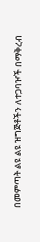በመምጣት ልዩ ልዩ ዝግጅቶችን ለተጋባዦች በማቅረብ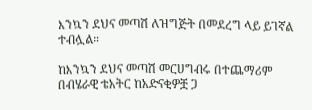እንኳን ደህና መጣሽ ለዝግጅት በመደረግ ላይ ይገኛል ተብሏል።

ከእንኳን ደህና መጣሽ መርሀግብሩ በተጨማሪም በብሄራዊ ቴአትር ከአድናቂዎቿ ጋ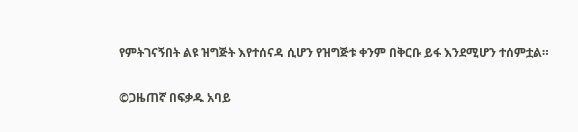የምትገናኝበት ልዩ ዝግጅት እየተሰናዳ ሲሆን የዝግጅቱ ቀንም በቅርቡ ይፋ እንደሚሆን ተሰምቷል።

©ጋዜጠኛ በፍቃዱ አባይ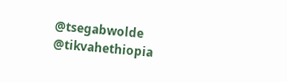@tsegabwolde @tikvahethiopia